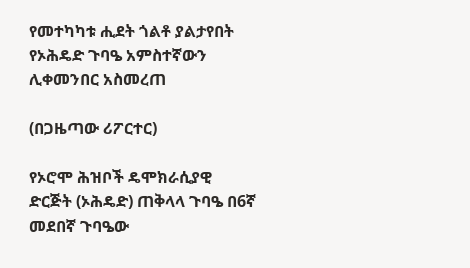የመተካካቱ ሒደት ጎልቶ ያልታየበት የኦሕዴድ ጉባዔ አምስተኛውን ሊቀመንበር አስመረጠ

(በጋዜጣው ሪፖርተር)

የኦሮሞ ሕዝቦች ዴሞክራሲያዊ ድርጅት (ኦሕዴድ) ጠቅላላ ጉባዔ በ6ኛ መደበኛ ጉባዔው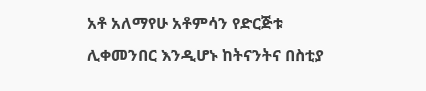አቶ አለማየሁ አቶምሳን የድርጅቱ ሊቀመንበር እንዲሆኑ ከትናንትና በስቲያ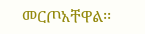መርጦአቸዋል፡፡